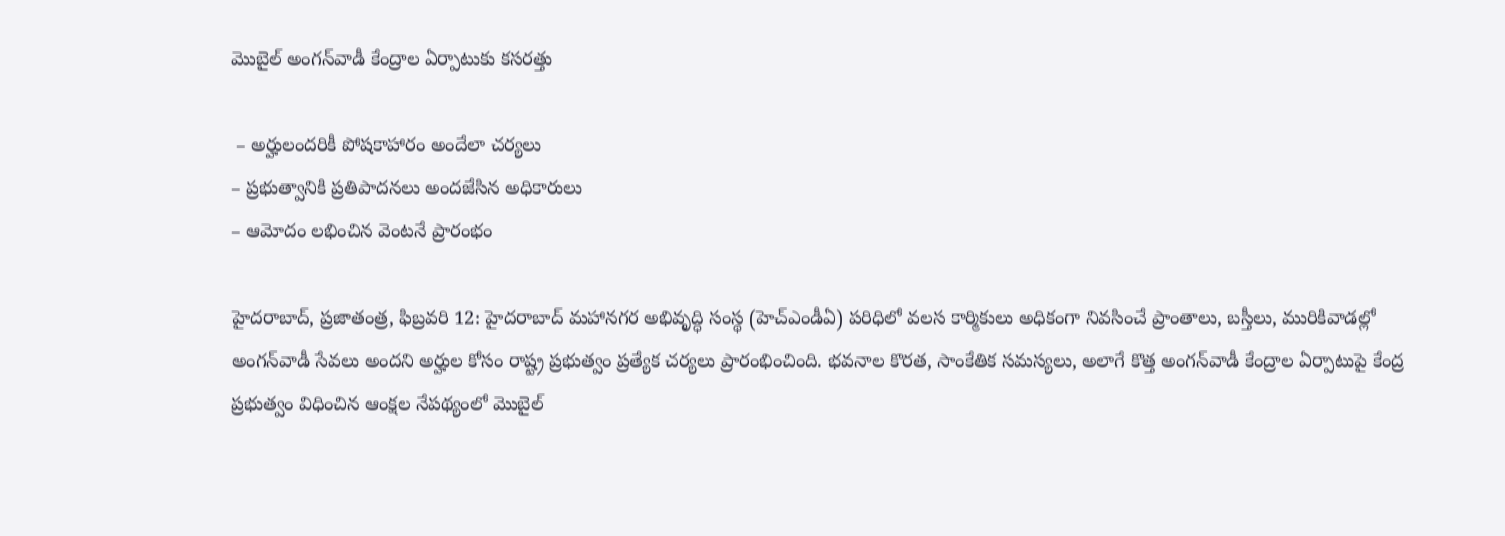మొబైల్ అంగన్‌వాడీ కేంద్రాల ఏర్పాటుకు కసరత్తు

 – అర్హులందరికీ పోషకాహారం అందేలా చర్యలు
– ప్రభుత్వానికి ప్రతిపాదనలు అంద‌జేసిన అధికారులు
– ఆమోదం ల‌భించిన వెంట‌నే ప్రారంభం

హైదరాబాద్, ప్రజాతంత్ర, ఫిబ్రవరి 12: హైదరాబాద్ మహానగర అభివృద్ధి సంస్థ (హెచ్‌ఎండీఏ) పరిధిలో వలస కార్మికులు అధికంగా నివసించే ప్రాంతాలు, బస్తీలు, మురికివాడల్లో అంగన్‌వాడీ సేవలు అందని అర్హుల కోసం రాష్ట్ర ప్రభుత్వం ప్రత్యేక చర్యలు ప్రారంభించింది. భవనాల కొరత, సాంకేతిక సమస్యలు, అలాగే కొత్త అంగన్‌వాడీ కేంద్రాల ఏర్పాటుపై కేంద్ర ప్రభుత్వం విధించిన ఆంక్షల నేపథ్యంలో మొబైల్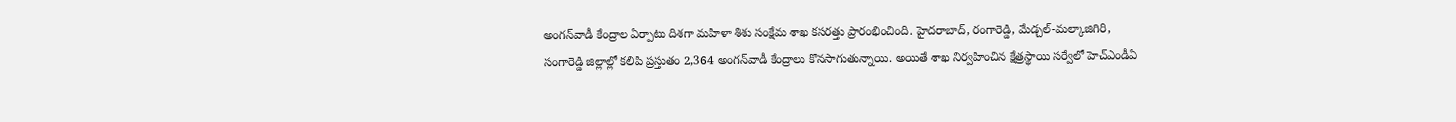అంగన్‌వాడీ కేంద్రాల ఏర్పాటు దిశగా మహిళా శిశు సంక్షేమ శాఖ కసరత్తు ప్రారంభించింది. హైదరాబాద్, రంగారెడ్డి, మేడ్చల్-మల్కాజిగిరి, సంగారెడ్డి జిల్లాల్లో కలిపి ప్రస్తుతం 2,364 అంగన్‌వాడీ కేంద్రాలు కొనసాగుతున్నాయి. అయితే శాఖ నిర్వహించిన క్షేత్రస్థాయి సర్వేలో హెచ్‌ఎండీఏ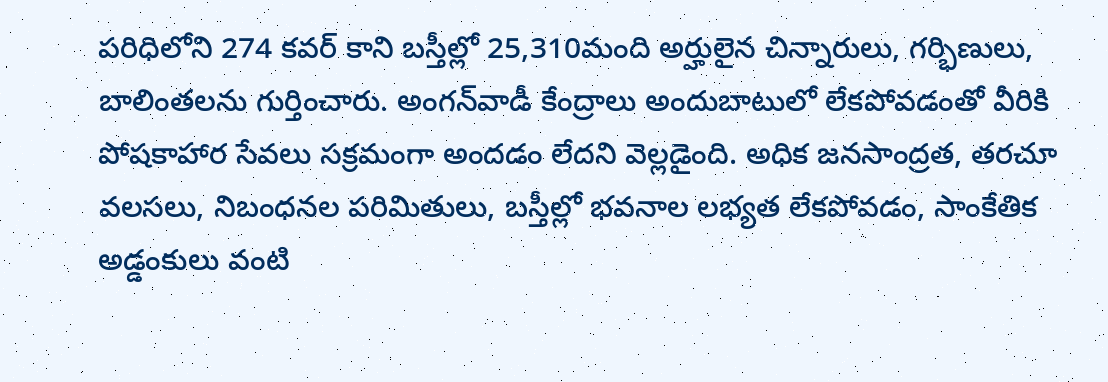పరిధిలోని 274 కవర్ కాని బస్తీల్లో 25,310మంది అర్హులైన చిన్నారులు, గర్భిణులు, బాలింతలను గుర్తించారు. అంగన్‌వాడీ కేంద్రాలు అందుబాటులో లేకపోవడంతో వీరికి పోషకాహార సేవలు సక్రమంగా అందడం లేదని వెల్లడైంది. అధిక జనసాంద్రత, తరచూ వలసలు, నిబంధనల పరిమితులు, బస్తీల్లో భవనాల లభ్యత లేకపోవడం, సాంకేతిక అడ్డంకులు వంటి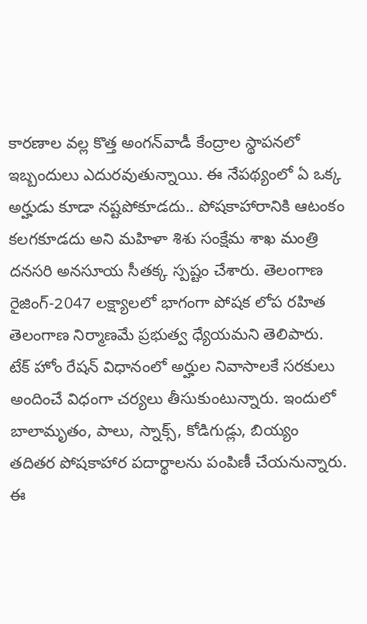కారణాల వల్ల కొత్త అంగన్‌వాడీ కేంద్రాల స్థాపనలో ఇబ్బందులు ఎదురవుతున్నాయి. ఈ నేపథ్యంలో ఏ ఒక్క అర్హుడు కూడా నష్టపోకూడదు.. పోషకాహారానికి ఆటంకం కలగకూడదు అని మహిళా శిశు సంక్షేమ శాఖ మంత్రి దనసరి అనసూయ సీతక్క స్పష్టం చేశారు. తెలంగాణ రైజింగ్-2047 లక్ష్యాలలో భాగంగా పోషక లోప రహిత తెలంగాణ నిర్మాణమే ప్రభుత్వ ధ్యేయమని తెలిపారు. టేక్ హోం రేషన్ విధానంలో అర్హుల నివాసాలకే సరకులు అందించే విధంగా చర్యలు తీసుకుంటున్నారు. ఇందులో బాలామృతం, పాలు, స్నాక్స్, కోడిగుడ్లు, బియ్యం తదితర పోషకాహార పదార్థాలను పంపిణీ చేయనున్నారు. ఈ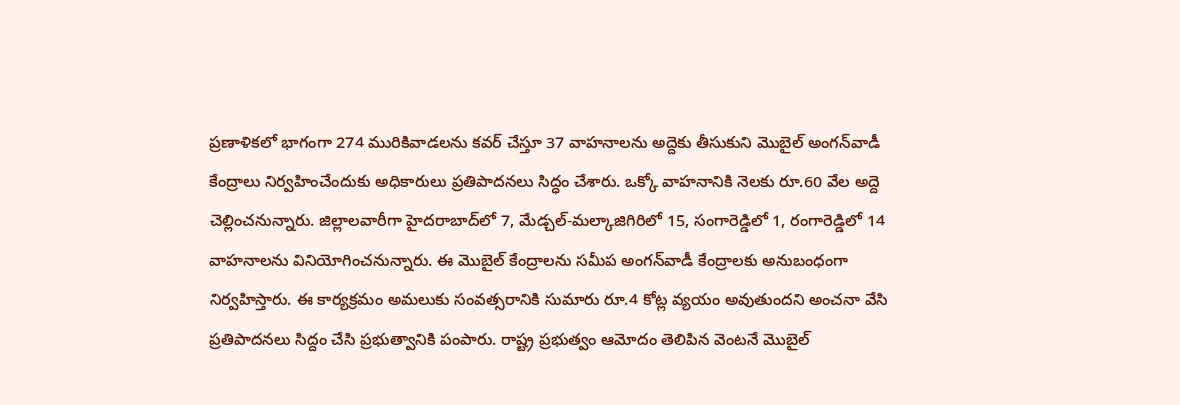ప్రణాళికలో భాగంగా 274 మురికివాడలను కవర్ చేస్తూ 37 వాహనాలను అద్దెకు తీసుకుని మొబైల్ అంగన్‌వాడీ కేంద్రాలు నిర్వహించేందుకు అధికారులు ప్రతిపాదనలు సిద్ధం చేశారు. ఒక్కో వాహనానికి నెలకు రూ.60 వేల అద్దె చెల్లించనున్నారు. జిల్లాలవారీగా హైదరాబాద్‌లో 7, మేడ్చల్-మల్కాజిగిరిలో 15, సంగారెడ్డిలో 1, రంగారెడ్డిలో 14 వాహనాలను వినియోగించనున్నారు. ఈ మొబైల్ కేంద్రాలను సమీప అంగన్‌వాడీ కేంద్రాలకు అనుబంధంగా నిర్వహిస్తారు. ఈ కార్యక్రమం అమలుకు సంవత్సరానికి సుమారు రూ.4 కోట్ల వ్యయం అవుతుందని అంచనా వేసి ప్రతిపాదనలు సిద్దం చేసి ప్రభుత్వానికి పంపారు. రాష్ట్ర ప్రభుత్వం ఆమోదం తెలిపిన వెంటనే మొబైల్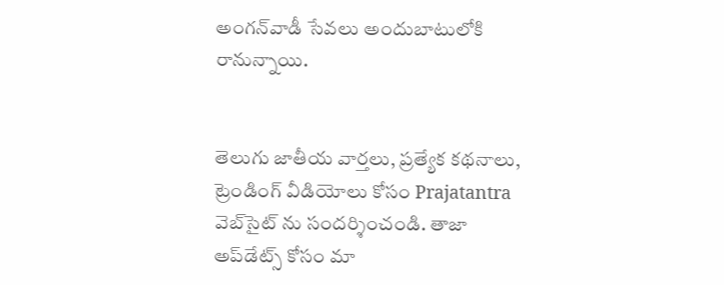అంగన్‌వాడీ సేవలు అందుబాటులోకి రానున్నాయి.


తెలుగు జాతీయ వార్తలు, ప్రత్యేక కథనాలు, ట్రెండింగ్ వీడియోలు కోసం Prajatantra వెబ్‌సైట్ ను సందర్శించండి. తాజా అప్‌డేట్స్ కోసం మా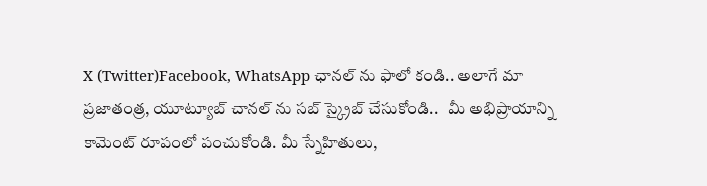X (Twitter)Facebook, WhatsApp ఛానల్ ను ఫాలో కండి.. అలాగే మా ప్రజాతంత్ర, యూట్యూబ్ చానల్ ను సబ్ స్క్రైబ్ చేసుకోండి..   మీ అభిప్రాయాన్ని కామెంట్ రూపంలో పంచుకోండి. మీ స్నేహితులు,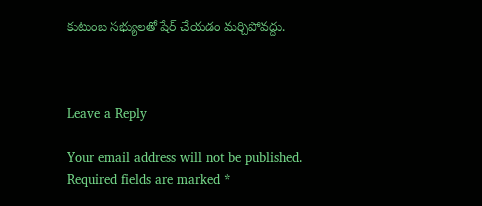కుటుంబ సభ్యులతో షేర్ చేయడం మర్చిపోవద్దు.



Leave a Reply

Your email address will not be published. Required fields are marked *